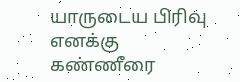யாருடைய பிரிவு எனக்கு கண்ணீரை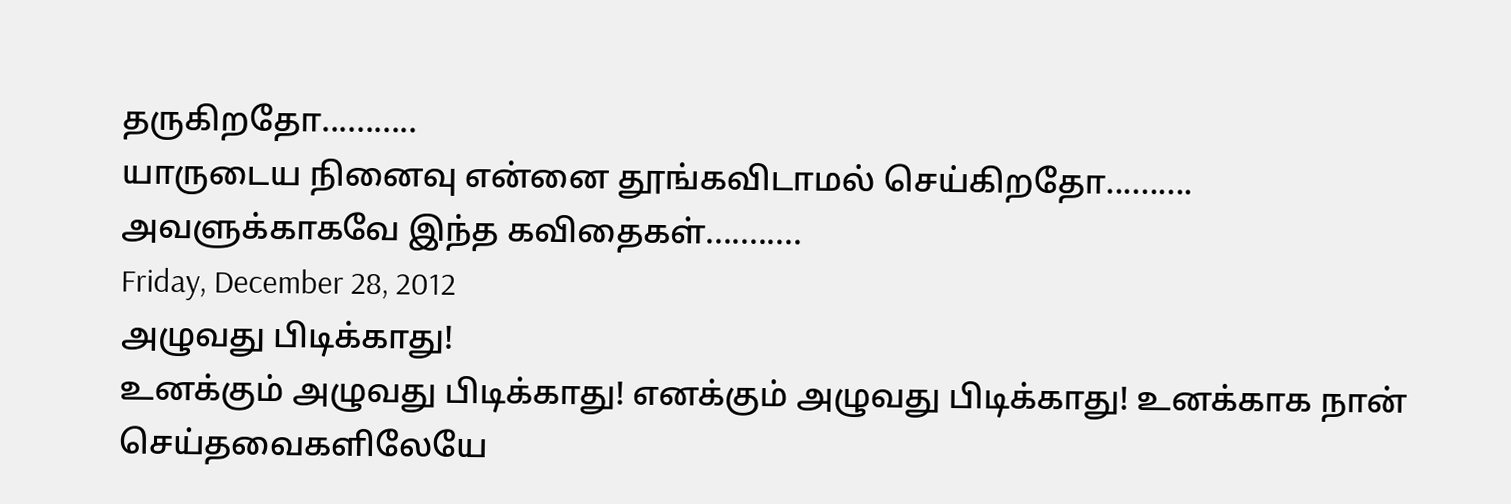தருகிறதோ...........
யாருடைய நினைவு என்னை தூங்கவிடாமல் செய்கிறதோ..........
அவளுக்காகவே இந்த கவிதைகள்...........
Friday, December 28, 2012
அழுவது பிடிக்காது!
உனக்கும் அழுவது பிடிக்காது! எனக்கும் அழுவது பிடிக்காது! உனக்காக நான் செய்தவைகளிலேயே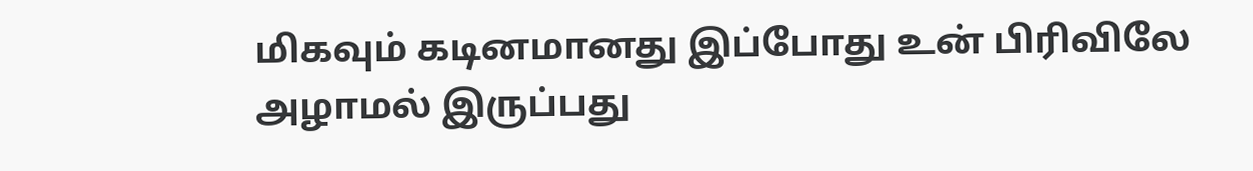மிகவும் கடினமானது இப்போது உன் பிரிவிலே அழாமல் இருப்பது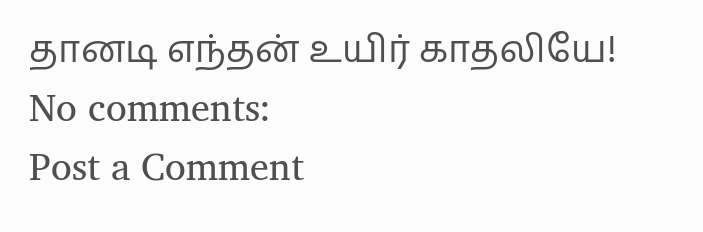தானடி எந்தன் உயிர் காதலியே!
No comments:
Post a Comment